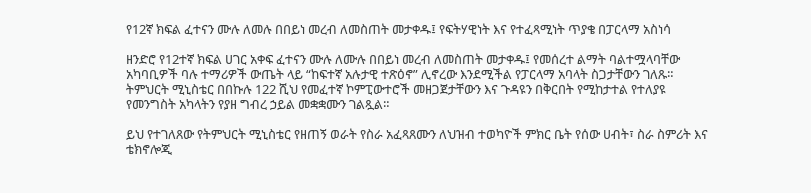የ12ኛ ክፍል ፈተናን ሙሉ ለመሉ በበይነ መረብ ለመስጠት መታቀዱ፤ የፍትሃዊነት እና የተፈጻሚነት ጥያቄ በፓርላማ አስነሳ

ዘንድሮ የ12ተኛ ክፍል ሀገር አቀፍ ፈተናን ሙሉ ለሙሉ በበይነ መረብ ለመስጠት መታቀዱ፤ የመሰረተ ልማት ባልተሟላባቸው አካባቢዎች ባሉ ተማሪዎች ውጤት ላይ “ከፍተኛ አሉታዊ ተጽዕኖ” ሊኖረው እንደሚችል የፓርላማ አባላት ስጋታቸውን ገለጹ። ትምህርት ሚኒስቴር በበኩሉ 122 ሺህ የመፈተኛ ኮምፒውተሮች መዘጋጀታቸውን እና ጉዳዩን በቅርበት የሚከታተል የተለያዩ የመንግስት አካላትን የያዘ ግብረ ኃይል መቋቋሙን ገልጿል።

ይህ የተገለጸው የትምህርት ሚኒስቴር የዘጠኝ ወራት የስራ አፈጻጸሙን ለህዝብ ተወካዮች ምክር ቤት የሰው ሀብት፣ ስራ ስምሪት እና ቴክኖሎጂ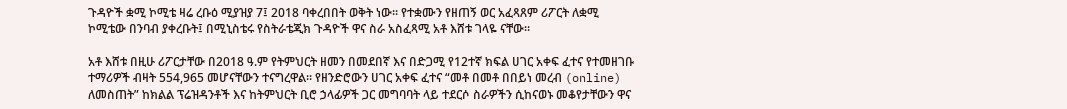ጉዳዮች ቋሚ ኮሚቴ ዛሬ ረቡዕ ሚያዝያ 7፤ 2018 ባቀረበበት ወቅት ነው። የተቋሙን የዘጠኝ ወር አፈጻጸም ሪፖርት ለቋሚ ኮሚቴው በንባብ ያቀረቡት፤ በሚኒስቴሩ የስትራቴጂክ ጉዳዮች ዋና ስራ አስፈጻሚ አቶ እሸቱ ገላዬ ናቸው።

አቶ እሸቱ በዚሁ ሪፖርታቸው በ2018 ዓ.ም የትምህርት ዘመን በመደበኛ እና በድጋሚ የ12ተኛ ክፍል ሀገር አቀፍ ፈተና የተመዘገቡ ተማሪዎች ብዛት 554,965 መሆናቸውን ተናግረዋል። የዘንድሮውን ሀገር አቀፍ ፈተና “መቶ በመቶ በበይነ መረብ (online) ለመስጠት” ከክልል ፕሬዝዳንቶች እና ከትምህርት ቢሮ ኃላፊዎች ጋር መግባባት ላይ ተደርሶ ስራዎችን ሲከናወኑ መቆየታቸውን ዋና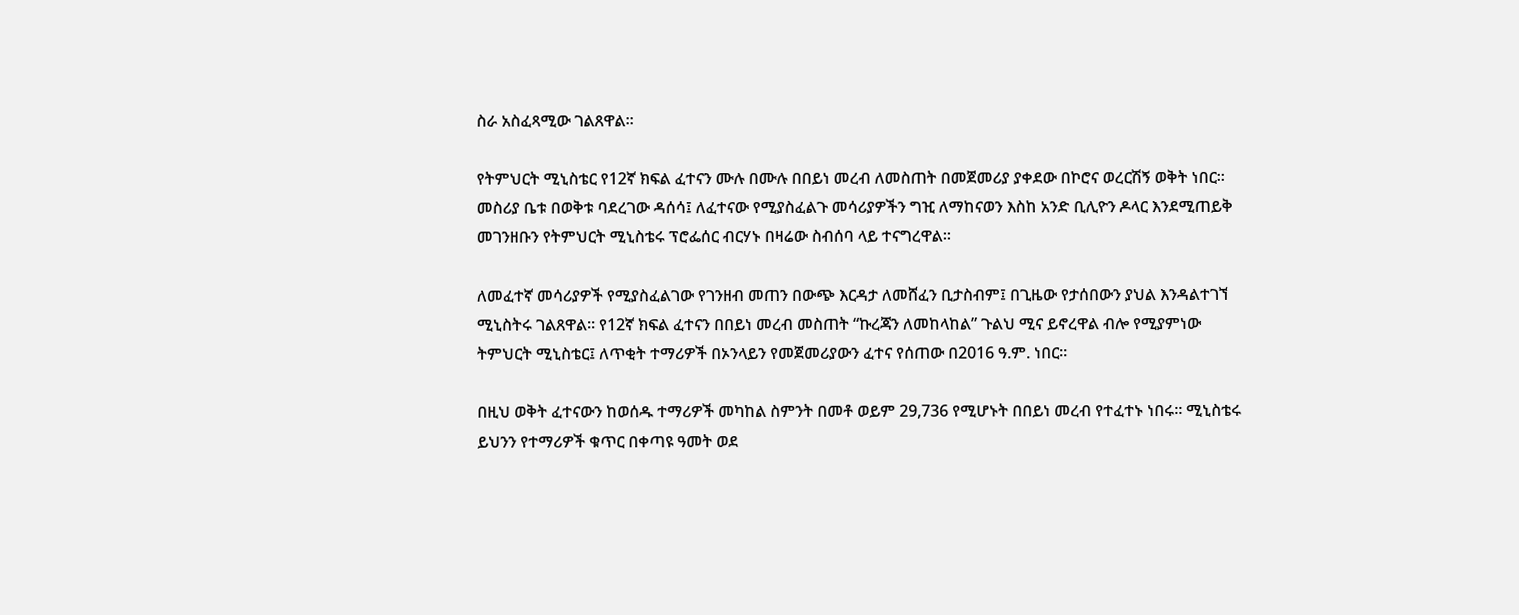ስራ አስፈጻሚው ገልጸዋል።

የትምህርት ሚኒስቴር የ12ኛ ክፍል ፈተናን ሙሉ በሙሉ በበይነ መረብ ለመስጠት በመጀመሪያ ያቀደው በኮሮና ወረርሽኝ ወቅት ነበር። መስሪያ ቤቱ በወቅቱ ባደረገው ዳሰሳ፤ ለፈተናው የሚያስፈልጉ መሳሪያዎችን ግዢ ለማከናወን እስከ አንድ ቢሊዮን ዶላር እንደሚጠይቅ መገንዘቡን የትምህርት ሚኒስቴሩ ፕሮፌሰር ብርሃኑ በዛሬው ስብሰባ ላይ ተናግረዋል።

ለመፈተኛ መሳሪያዎች የሚያስፈልገው የገንዘብ መጠን በውጭ እርዳታ ለመሸፈን ቢታስብም፤ በጊዜው የታሰበውን ያህል እንዳልተገኘ ሚኒስትሩ ገልጸዋል። የ12ኛ ክፍል ፈተናን በበይነ መረብ መስጠት “ኩረጃን ለመከላከል” ጉልህ ሚና ይኖረዋል ብሎ የሚያምነው ትምህርት ሚኒስቴር፤ ለጥቂት ተማሪዎች በኦንላይን የመጀመሪያውን ፈተና የሰጠው በ2016 ዓ.ም. ነበር።

በዚህ ወቅት ፈተናውን ከወሰዱ ተማሪዎች መካከል ስምንት በመቶ ወይም 29,736 የሚሆኑት በበይነ መረብ የተፈተኑ ነበሩ። ሚኒስቴሩ ይህንን የተማሪዎች ቁጥር በቀጣዩ ዓመት ወደ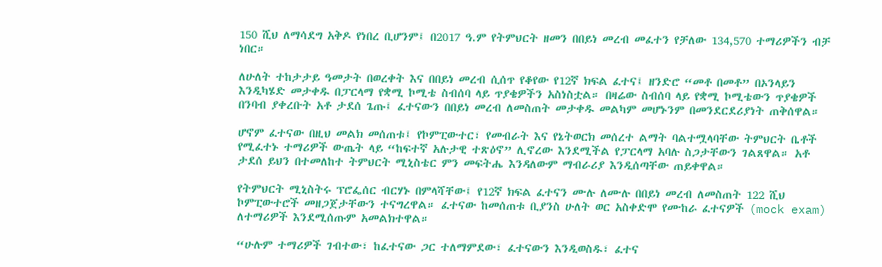150 ሺህ ለማሳደግ አቅዶ የነበረ ቢሆንም፤ በ2017 ዓ.ም የትምህርት ዘመን በበይነ መረብ መፈተን የቻለው 134,570 ተማሪዎችን ብቻ ነበር።

ለሁለት ተከታታይ ዓመታት በወረቀት እና በበይነ መረብ ሲሰጥ የቆየው የ12ኛ ክፍል ፈተና፤ ዘንድሮ “መቶ በመቶ” በኦንላይን እንዲካሄድ መታቀዱ በፓርላማ የቋሚ ኮሚቴ ስብሰባ ላይ ጥያቄዎችን አስነስቷል። በዛሬው ስብሰባ ላይ የቋሚ ኮሚቴውን ጥያቄዎች በንባብ ያቀረቡት አቶ ታደሰ ጌጡ፤ ፈተናውን በበይነ መረብ ለመስጠት መታቀዱ መልካም መሆኑንም በመንደርደሪያነት ጠቅሰዋል።

ሆኖም ፈተናው በዚህ መልክ መሰጠቱ፤ የኮምፒውተር፣ የመብራት እና የኔትወርክ መሰረተ ልማት ባልተሟላባቸው ትምህርት ቤቶች የሚፈተኑ ተማሪዎች ውጤት ላይ “ከፍተኛ አሉታዊ ተጽዕኖ” ሊኖረው እንደሚችል የፓርላማ አባሉ ስጋታቸውን ገልጸዋል። አቶ ታደሰ ይህን በተመለከተ ትምህርት ሚኒስቴር ምን መፍትሔ እንዳለውም ማብራሪያ እንዲሰጣቸው ጠይቀዋል።

የትምህርት ሚኒስትሩ ፕሮፌሰር ብርሃኑ በምላሻቸው፤ የ12ኛ ክፍል ፈተናን ሙሉ ለሙሉ በበይነ መረብ ለመስጠት 122 ሺህ ኮምፒውተሮች መዘጋጀታቸውን ተናግረዋል። ፈተናው ከመሰጠቱ ቢያንስ ሁለት ወር አስቀድሞ የሙከራ ፈተናዎች (mock exam) ለተማሪዎች እንደሚሰጡም አመልክተዋል።

“ሁሉም ተማሪዎች ገብተው፣ ከፈተናው ጋር ተለማምደው፣ ፈተናውን እንዲወስዱ፣ ፈተና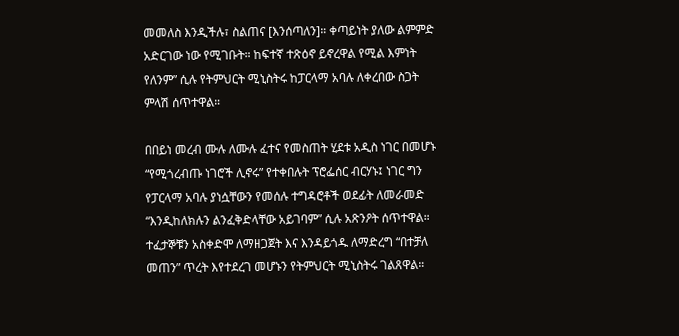መመለስ እንዲችሉ፣ ስልጠና [እንሰጣለን]። ቀጣይነት ያለው ልምምድ አድርገው ነው የሚገቡት። ከፍተኛ ተጽዕኖ ይኖረዋል የሚል እምነት የለንም” ሲሉ የትምህርት ሚኒስትሩ ከፓርላማ አባሉ ለቀረበው ስጋት ምላሽ ሰጥተዋል።

በበይነ መረብ ሙሉ ለሙሉ ፈተና የመስጠት ሂደቱ አዲስ ነገር በመሆኑ “የሚጎረብጡ ነገሮች ሊኖሩ” የተቀበሉት ፕሮፌሰር ብርሃኑ፤ ነገር ግን የፓርላማ አባሉ ያነሷቸውን የመሰሉ ተግዳሮቶች ወደፊት ለመራመድ “እንዲከለክሉን ልንፈቅድላቸው አይገባም” ሲሉ አጽንዖት ሰጥተዋል። ተፈታኞቹን አስቀድሞ ለማዘጋጀት እና እንዳይጎዱ ለማድረግ “በተቻለ መጠን” ጥረት እየተደረገ መሆኑን የትምህርት ሚኒስትሩ ገልጸዋል።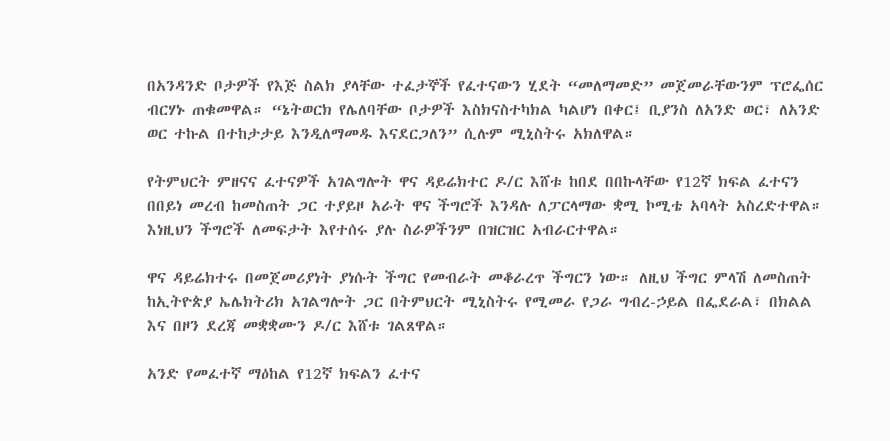በአንዳንድ ቦታዎች የእጅ ስልክ ያላቸው ተፈታኞች የፈተናውን ሂደት “መለማመድ” መጀመራቸውንም ፕሮፌሰር ብርሃኑ ጠቁመዋል። “ኔትወርክ የሌለባቸው ቦታዎች እስክናስተካክል ካልሆነ በቀር፤ ቢያንስ ለአንድ ወር፣ ለአንድ ወር ተኩል በተከታታይ እንዲለማመዱ እናደርጋለን” ሲሉም ሚኒስትሩ አክለዋል።

የትምህርት ምዘናና ፈተናዎች አገልግሎት ዋና ዳይሬክተር ዶ/ር እሸቱ ከበደ በበኩላቸው የ12ኛ ክፍል ፈተናን በበይነ መረብ ከመስጠት ጋር ተያይዞ አራት ዋና ችግሮች እንዳሉ ለፓርላማው ቋሚ ኮሚቴ አባላት አስረድተዋል። እነዚህን ችግሮች ለመፍታት እየተሰሩ ያሉ ስራዎችንም በዝርዝር አብራርተዋል።

ዋና ዳይሬክተሩ በመጀመሪያነት ያነሱት ችግር የመብራት መቆራረጥ ችግርን ነው። ለዚህ ችግር ምላሽ ለመስጠት ከኢትዮጵያ ኤሌክትሪክ አገልግሎት ጋር በትምህርት ሚኒስትሩ የሚመራ የጋራ ግብረ-ኃይል በፌደራል፣ በክልል እና በዞን ደረጃ መቋቋሙን ዶ/ር እሸቱ ገልጸዋል።

አንድ የመፈተኛ ማዕከል የ12ኛ ክፍልን ፈተና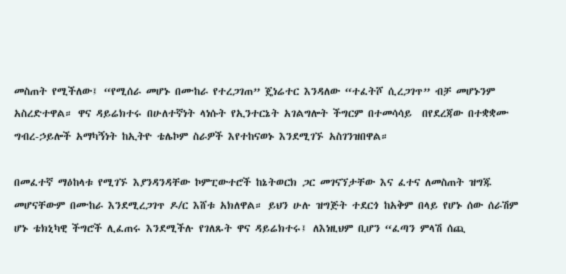መስጠት የሚችለው፤ “የሚሰራ መሆኑ በሙከራ የተረጋገጠ” ጄነሬተር እንዳለው “ተፈትሾ ሲረጋገጥ” ብቻ መሆኑንም አስረድተዋል። ዋና ዳይሬክተሩ በሁለተኛነት ላነሱት የኢንተርኔት አገልግሎት ችግርም በተመሳሳይ  በየደረጃው በተቋቋሙ ግብረ-ኃይሎች አማካኝነት ከኢትዮ ቴሌኮም ስራዎች እየተከናወኑ እንደሚገኙ አስገንዝበዋል።

በመፈተኛ ማዕከላቱ የሚገኙ እያንዳንዳቸው ኮምፒውተሮች ከኔትወርክ ጋር መገናኘታቸው እና ፈተና ለመስጠት ዝግጁ መሆናቸውም በሙከራ እንደሚረጋገጥ ዶ/ር እሸቱ አክለዋል። ይህን ሁሉ ዝግጅት ተደርጎ ከአቅም በላይ የሆኑ ሰው ሰራሽም ሆኑ ቴክኒካዊ ችግሮች ሊፈጠሩ እንደሚችሉ የገለጹት ዋና ዳይሬክተሩ፤ ለእነዚህም ቢሆን “ፈጣን ምላሽ ሰጪ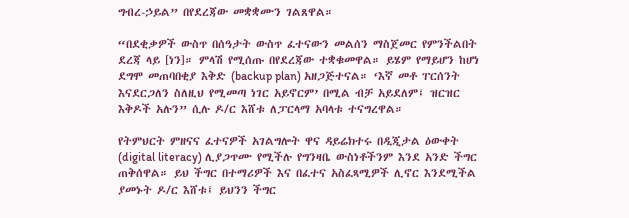ግብረ-ኃይል” በየደረጃው መቋቋሙን ገልጸዋል።

“በደቂቃዎች ውስጥ በሰዓታት ውስጥ ፈተናውን መልሰን ማስጀመር የምንችልበት ደረጃ ላይ [ነን]። ምላሽ የሚሰጡ በየደረጃው ተቋቁመዋል። ይሄም የማይሆን ከሆነ ደግሞ መጠባበቂያ እቅድ (backup plan) አዘጋጅተናል። ‘እኛ መቶ ፐርሰንት እናደርጋለን ስለዚህ የሚመጣ ነገር አይኖርም’ በሚል ብቻ አይደለም፤ ዝርዝር እቅዶች አሉን” ሲሉ ዶ/ር እሸቱ ለፓርላማ አባላቱ ተናግረዋል።

የትምህርት ምዘናና ፈተናዎች አገልግሎት ዋና ዳይሬክተሩ በዲጂታል ዕውቀት (digital literacy) ሊያጋጥሙ የሚችሉ የግንዛቤ ውስነቶችንም እንደ አንድ ችግር ጠቅሰዋል። ይህ ችግር በተማሪዎች እና በፈተና አስፈጻሚዎች ሊኖር እንደሚችል ያመኑት ዶ/ር እሸቱ፤ ይህንን ችግር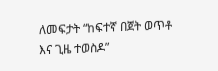ለመፍታት “ከፍተኛ በጀት ወጥቶ እና ጊዜ ተወስዶ”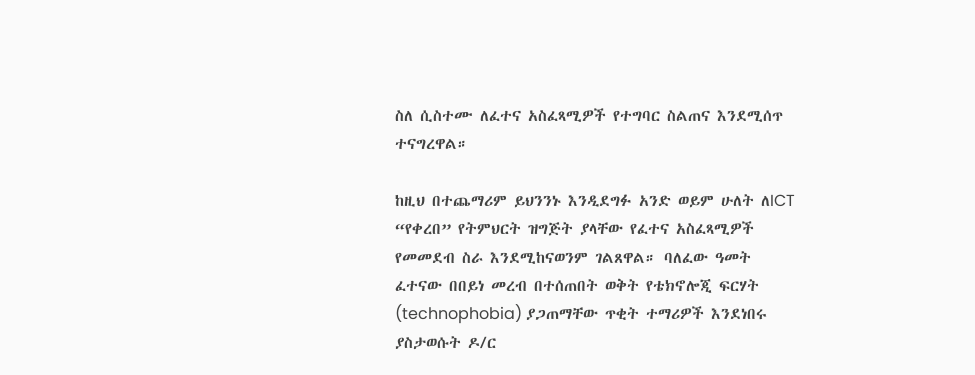ስለ ሲስተሙ ለፈተና አስፈጻሚዎች የተግባር ስልጠና እንደሚሰጥ ተናግረዋል።

ከዚህ በተጨማሪም ይህንንኑ እንዲደግፉ አንድ ወይም ሁለት ለICT “የቀረበ” የትምህርት ዝግጅት ያላቸው የፈተና አስፈጻሚዎች የመመደብ ስራ እንደሚከናወንም ገልጸዋል። ባለፈው ዓመት ፈተናው በበይነ መረብ በተሰጠበት ወቅት የቴክኖሎጂ ፍርሃት (technophobia) ያጋጠማቸው ጥቂት ተማሪዎች እንደነበሩ ያስታወሱት ዶ/ር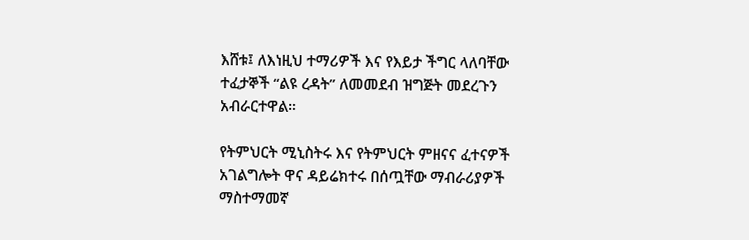እሸቱ፤ ለእነዚህ ተማሪዎች እና የእይታ ችግር ላለባቸው ተፈታኞች “ልዩ ረዳት” ለመመደብ ዝግጅት መደረጉን አብራርተዋል።

የትምህርት ሚኒስትሩ እና የትምህርት ምዘናና ፈተናዎች አገልግሎት ዋና ዳይሬክተሩ በሰጧቸው ማብራሪያዎች ማስተማመኛ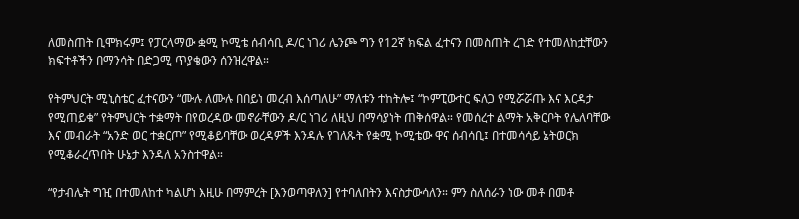ለመስጠት ቢሞክሩም፤ የፓርላማው ቋሚ ኮሚቴ ሰብሳቢ ዶ/ር ነገሪ ሌንጮ ግን የ12ኛ ክፍል ፈተናን በመስጠት ረገድ የተመለከቷቸውን ክፍተቶችን በማንሳት በድጋሚ ጥያቄውን ሰንዝረዋል።

የትምህርት ሚኒስቴር ፈተናውን “ሙሉ ለሙሉ በበይነ መረብ እሰጣለሁ” ማለቱን ተከትሎ፤ “ኮምፒውተር ፍለጋ የሚሯሯጡ እና እርዳታ የሚጠይቁ” የትምህርት ተቋማት በየወረዳው መኖራቸውን ዶ/ር ነገሪ ለዚህ በማሳያነት ጠቅሰዋል። የመሰረተ ልማት አቅርቦት የሌለባቸው እና መብራት “አንድ ወር ተቋርጦ” የሚቆይባቸው ወረዳዎች እንዳሉ የገለጹት የቋሚ ኮሚቴው ዋና ሰብሳቢ፤ በተመሳሳይ ኔትወርክ የሚቆራረጥበት ሁኔታ እንዳለ አንስተዋል።

“የታብሌት ግዢ በተመለከተ ካልሆነ እዚሁ በማምረት [እንወጣዋለን] የተባለበትን እናስታውሳለን። ምን ስለሰራን ነው መቶ በመቶ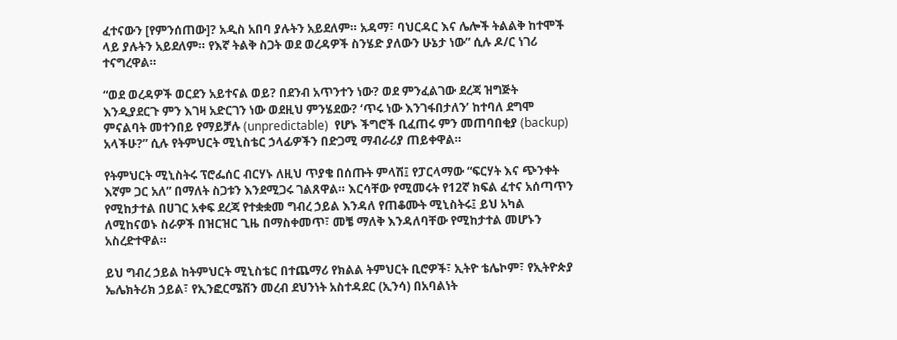ፈተናውን [የምንሰጠው]? አዲስ አበባ ያሉትን አይደለም። አዳማ፣ ባህርዳር እና ሌሎች ትልልቅ ከተሞች ላይ ያሉትን አይደለም። የእኛ ትልቅ ስጋት ወደ ወረዳዎች ስንሄድ ያለውን ሁኔታ ነው” ሲሉ ዶ/ር ነገሪ ተናግረዋል።

“ወደ ወረዳዎች ወርደን አይተናል ወይ? በደንብ አጥንተን ነው? ወደ ምንፈልገው ደረጃ ዝግጅት እንዲያደርጉ ምን እገዛ አድርገን ነው ወደዚህ ምንሄደው? ‘ጥሩ ነው እንገፋበታለን’ ከተባለ ደግሞ ምናልባት መተንበይ የማይቻሉ (unpredictable)  የሆኑ ችግሮች ቢፈጠሩ ምን መጠባበቂያ (backup) አላችሁ?” ሲሉ የትምህርት ሚኒስቴር ኃላፊዎችን በድጋሚ ማብራሪያ ጠይቀዋል።

የትምህርት ሚኒስትሩ ፕሮፌሰር ብርሃኑ ለዚህ ጥያቄ በሰጡት ምላሽ፤ የፓርላማው “ፍርሃት እና ጭንቀት እኛም ጋር አለ” በማለት ስጋቱን እንደሚጋሩ ገልጸዋል። እርሳቸው የሚመሩት የ12ኛ ክፍል ፈተና አሰጣጥን የሚከታተል በሀገር አቀፍ ደረጃ የተቋቋመ ግብረ ኃይል እንዳለ የጠቆሙት ሚኒስትሩ፤ ይህ አካል ለሚከናወኑ ስራዎች በዝርዝር ጊዜ በማስቀመጥ፣ መቼ ማለቅ እንዳለባቸው የሚከታተል መሆኑን አስረድተዋል።

ይህ ግብረ ኃይል ከትምህርት ሚኒስቴር በተጨማሪ የክልል ትምህርት ቢሮዎች፣ ኢትዮ ቴሌኮም፣ የኢትዮጵያ ኤሌክትሪክ ኃይል፣ የኢንፎርሜሽን መረብ ደህንነት አስተዳደር (ኢንሳ) በአባልነት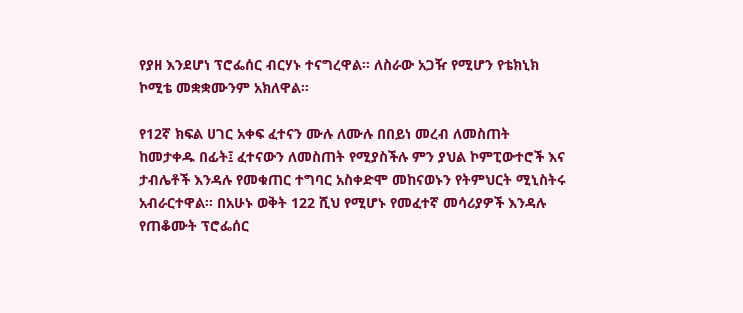የያዘ እንደሆነ ፕሮፌሰር ብርሃኑ ተናግረዋል። ለስራው አጋዥ የሚሆን የቴክኒክ ኮሚቴ መቋቋሙንም አክለዋል።

የ12ኛ ክፍል ሀገር አቀፍ ፈተናን ሙሉ ለሙሉ በበይነ መረብ ለመስጠት ከመታቀዱ በፊት፤ ፈተናውን ለመስጠት የሚያስችሉ ምን ያህል ኮምፒውተሮች እና ታብሌቶች እንዳሉ የመቁጠር ተግባር አስቀድሞ መከናወኑን የትምህርት ሚኒስትሩ አብራርተዋል። በአሁኑ ወቅት 122 ሺህ የሚሆኑ የመፈተኛ መሳሪያዎች እንዳሉ የጠቆሙት ፕሮፌሰር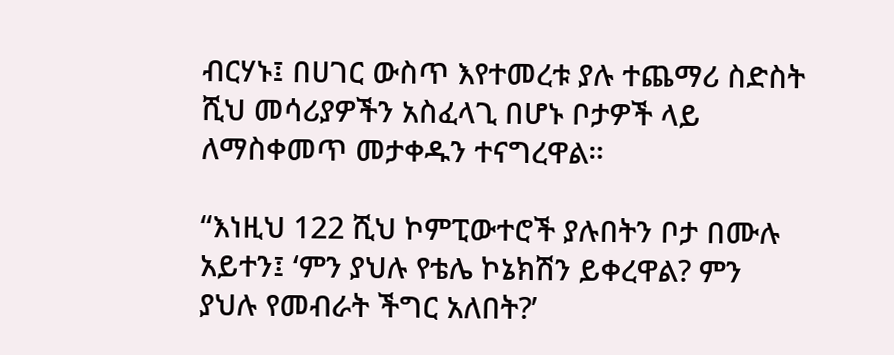ብርሃኑ፤ በሀገር ውስጥ እየተመረቱ ያሉ ተጨማሪ ስድስት ሺህ መሳሪያዎችን አስፈላጊ በሆኑ ቦታዎች ላይ ለማስቀመጥ መታቀዱን ተናግረዋል።

“እነዚህ 122 ሺህ ኮምፒውተሮች ያሉበትን ቦታ በሙሉ አይተን፤ ‘ምን ያህሉ የቴሌ ኮኔክሽን ይቀረዋል? ምን ያህሉ የመብራት ችግር አለበት?’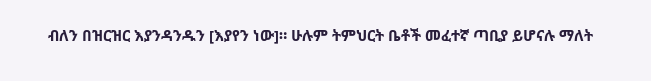ብለን በዝርዝር እያንዳንዱን [እያየን ነው]። ሁሉም ትምህርት ቤቶች መፈተኛ ጣቢያ ይሆናሉ ማለት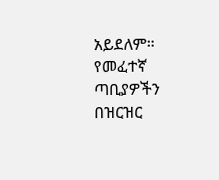አይደለም። የመፈተኛ ጣቢያዎችን በዝርዝር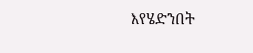እየሄድንበት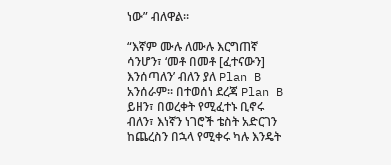ነው” ብለዋል።

“እኛም ሙሉ ለሙሉ እርግጠኛ ሳንሆን፣ ‘መቶ በመቶ [ፈተናውን] እንሰጣለን’ ብለን ያለ Plan B አንሰራም። በተወሰነ ደረጃ Plan B ይዘን፣ በወረቀት የሚፈተኑ ቢኖሩ ብለን፣ እነኛን ነገሮች ቴስት አድርገን ከጨረስን በኋላ የሚቀሩ ካሉ እንዴት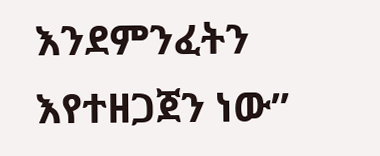እንደምንፈትን እየተዘጋጀን ነው”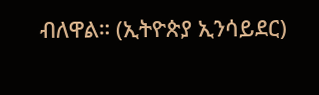ብለዋል። (ኢትዮጵያ ኢንሳይደር)